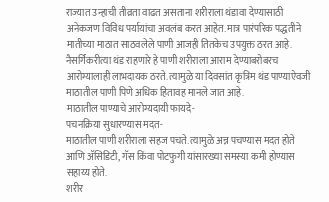राज्यात उन्हाची तीव्रता वाढत असताना शरीराला थंडावा देण्यासाठी अनेकजण विविध पर्यायांचा अवलंब करत आहेत. मात्र पारंपरिक पद्धतीने मातीच्या माठात साठवलेले पाणी आजही तितकेच उपयुक्त ठरत आहे. नैसर्गिकरीत्या थंड राहणारे हे पाणी शरीराला आराम देण्याबरोबरच आरोग्यालाही लाभदायक ठरते. त्यामुळे या दिवसांत कृत्रिम थंड पाण्याऐवजी माठातील पाणी पिणे अधिक हितावह मानले जात आहे.
माठातील पाण्याचे आरोग्यदायी फायदे-
पचनक्रिया सुधारण्यास मदत-
माठातील पाणी शरीराला सहज पचते. त्यामुळे अन्न पचण्यास मदत होते आणि ॲसिडिटी, गॅस किंवा पोटफुगी यांसारख्या समस्या कमी होण्यास सहाय्य होते.
शरीर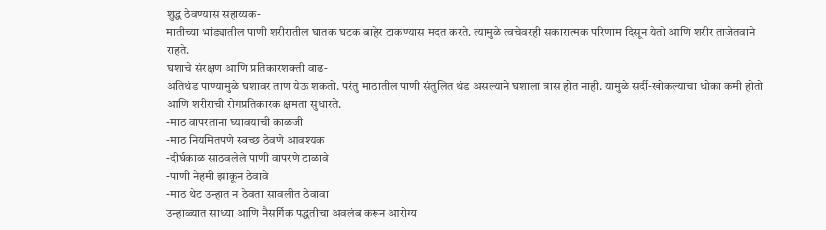शुद्ध ठेवण्यास सहाय्यक-
मातीच्या भांड्यातील पाणी शरीरातील घातक घटक बाहेर टाकण्यास मदत करते. त्यामुळे त्वचेवरही सकारात्मक परिणाम दिसून येतो आणि शरीर ताजेतवाने राहते.
घशाचे संरक्षण आणि प्रतिकारशक्ती वाढ-
अतिथंड पाण्यामुळे घशावर ताण येऊ शकतो. परंतु माठातील पाणी संतुलित थंड असल्याने घशाला त्रास होत नाही. यामुळे सर्दी-खोकल्याचा धोका कमी होतो आणि शरीराची रोगप्रतिकारक क्षमता सुधारते.
-माठ वापरताना घ्यावयाची काळजी
-माठ नियमितपणे स्वच्छ ठेवणे आवश्यक
-दीर्घकाळ साठवलेले पाणी वापरणे टाळावे
-पाणी नेहमी झाकून ठेवावे
-माठ थेट उन्हात न ठेवता सावलीत ठेवावा
उन्हाळ्यात साध्या आणि नैसर्गिक पद्धतीचा अवलंब करून आरोग्य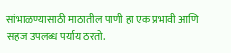सांभाळण्यासाठी माठातील पाणी हा एक प्रभावी आणि सहज उपलब्ध पर्याय ठरतो.